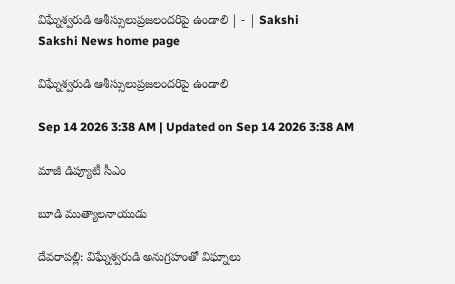విఘ్నేశ్వరుడి ఆశీస్సులుప్రజలందరిపై ఉండాలి | - | Sakshi
Sakshi News home page

విఘ్నేశ్వరుడి ఆశీస్సులుప్రజలందరిపై ఉండాలి

Sep 14 2026 3:38 AM | Updated on Sep 14 2026 3:38 AM

మాజీ డిప్యూటీ సీఎం

బూడి ముత్యాలనాయుడు

దేవరాపల్లి: విఘ్నేశ్వరుడి అనుగ్రహంతో విఘ్నాలు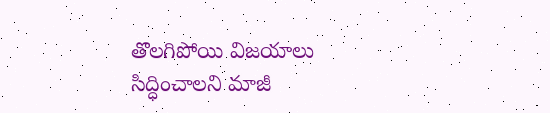తొలగిపోయి విజయాలు సిద్ధించాలని మాజీ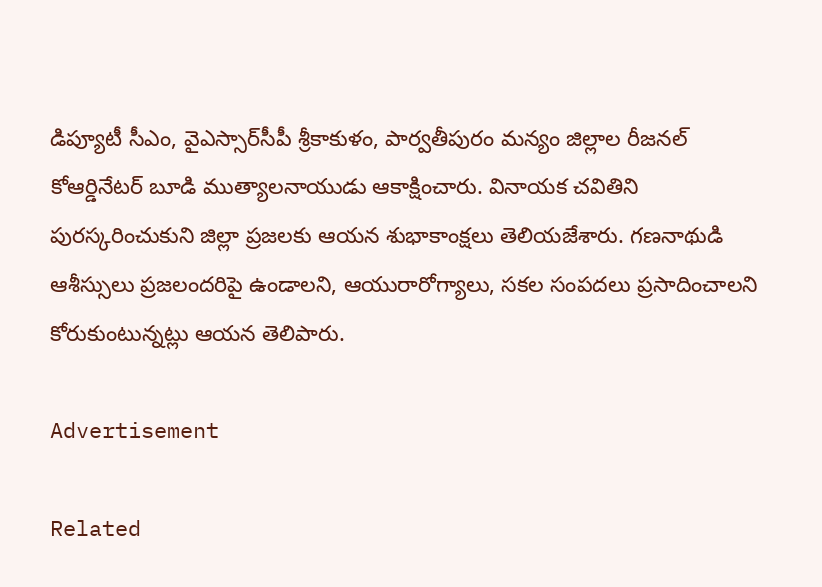డిప్యూటీ సీఎం, వైఎస్సార్‌సీపీ శ్రీకాకుళం, పార్వతీపురం మన్యం జిల్లాల రీజనల్‌ కోఆర్డినేటర్‌ బూడి ముత్యాలనాయుడు ఆకాక్షించారు. వినాయక చవితిని పురస్కరించుకుని జిల్లా ప్రజలకు ఆయన శుభాకాంక్షలు తెలియజేశారు. గణనాథుడి ఆశీస్సులు ప్రజలందరిపై ఉండాలని, ఆయురారోగ్యాలు, సకల సంపదలు ప్రసాదించాలని కోరుకుంటున్నట్లు ఆయన తెలిపారు.

Advertisement

Related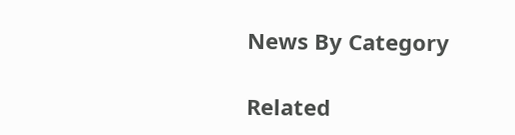News By Category

Related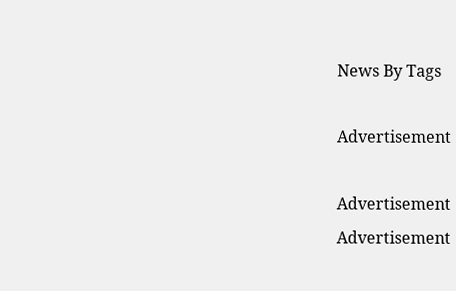News By Tags

Advertisement

Advertisement
Advertisement